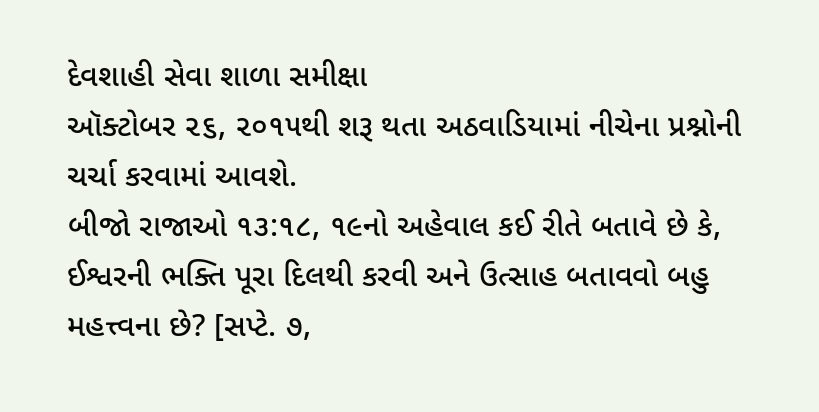દેવશાહી સેવા શાળા સમીક્ષા
ઑક્ટોબર ૨૬, ૨૦૧૫થી શરૂ થતા અઠવાડિયામાં નીચેના પ્રશ્નોની ચર્ચા કરવામાં આવશે.
બીજો રાજાઓ ૧૩:૧૮, ૧૯નો અહેવાલ કઈ રીતે બતાવે છે કે, ઈશ્વરની ભક્તિ પૂરા દિલથી કરવી અને ઉત્સાહ બતાવવો બહુ મહત્ત્વના છે? [સપ્ટે. ૭,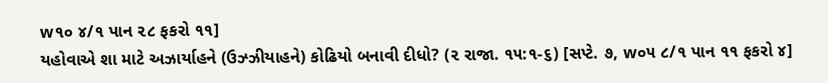w૧૦ ૪/૧ પાન ૨૮ ફકરો ૧૧]
યહોવાએ શા માટે અઝાર્યાહને (ઉઝ્ઝીયાહને) કોઢિયો બનાવી દીધો? (૨ રાજા. ૧૫:૧-૬) [સપ્ટે. ૭, w૦૫ ૮/૧ પાન ૧૧ ફકરો ૪]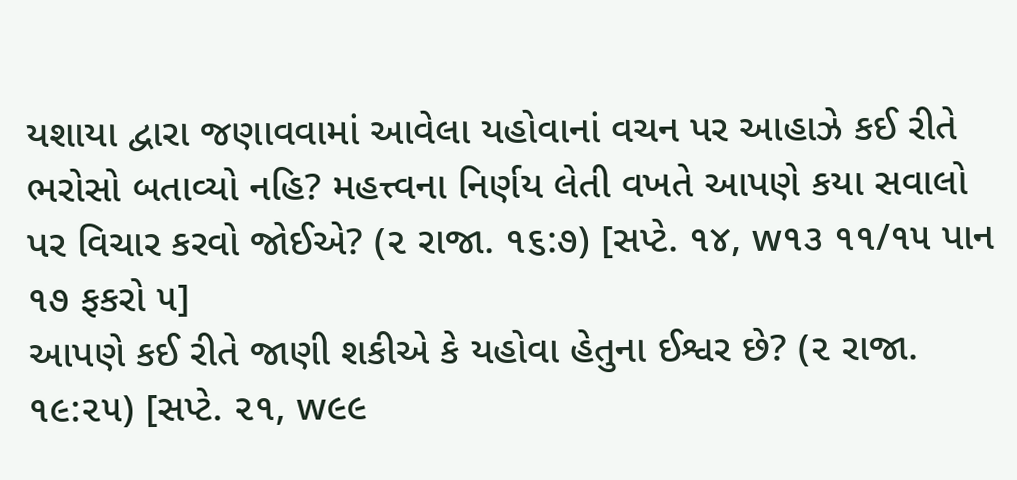યશાયા દ્વારા જણાવવામાં આવેલા યહોવાનાં વચન પર આહાઝે કઈ રીતે ભરોસો બતાવ્યો નહિ? મહત્ત્વના નિર્ણય લેતી વખતે આપણે કયા સવાલો પર વિચાર કરવો જોઈએ? (૨ રાજા. ૧૬:૭) [સપ્ટે. ૧૪, w૧૩ ૧૧/૧૫ પાન ૧૭ ફકરો ૫]
આપણે કઈ રીતે જાણી શકીએ કે યહોવા હેતુના ઈશ્વર છે? (૨ રાજા. ૧૯:૨૫) [સપ્ટે. ૨૧, w૯૯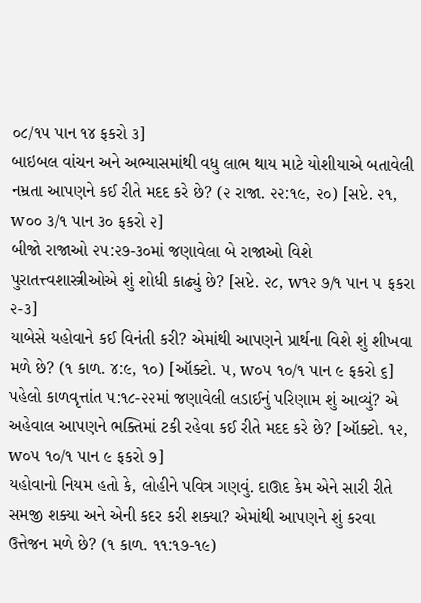૦૮/૧૫ પાન ૧૪ ફકરો ૩]
બાઇબલ વાંચન અને અભ્યાસમાંથી વધુ લાભ થાય માટે યોશીયાએ બતાવેલી નમ્રતા આપણને કઈ રીતે મદદ કરે છે? (૨ રાજા. ૨૨:૧૯, ૨૦) [સપ્ટે. ૨૧, w૦૦ ૩/૧ પાન ૩૦ ફકરો ૨]
બીજો રાજાઓ ૨૫:૨૭-૩૦માં જણાવેલા બે રાજાઓ વિશે પુરાતત્ત્વશાસ્ત્રીઓએ શું શોધી કાઢ્યું છે? [સપ્ટે. ૨૮, w૧૨ ૭/૧ પાન ૫ ફકરા ૨-૩]
યાબેસે યહોવાને કઈ વિનંતી કરી? એમાંથી આપણને પ્રાર્થના વિશે શું શીખવા મળે છે? (૧ કાળ. ૪:૯, ૧૦) [ઑક્ટો. ૫, w૦૫ ૧૦/૧ પાન ૯ ફકરો ૬]
પહેલો કાળવૃત્તાંત ૫:૧૮-૨૨માં જણાવેલી લડાઈનું પરિણામ શું આવ્યું? એ અહેવાલ આપણને ભક્તિમાં ટકી રહેવા કઈ રીતે મદદ કરે છે? [ઑક્ટો. ૧૨, w૦૫ ૧૦/૧ પાન ૯ ફકરો ૭]
યહોવાનો નિયમ હતો કે, લોહીને પવિત્ર ગણવું. દાઊદ કેમ એને સારી રીતે સમજી શક્યા અને એની કદર કરી શક્યા? એમાંથી આપણને શું કરવા ઉત્તેજન મળે છે? (૧ કાળ. ૧૧:૧૭-૧૯)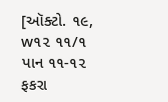[ઑક્ટો. ૧૯, w૧૨ ૧૧/૧ પાન ૧૧-૧૨ ફકરા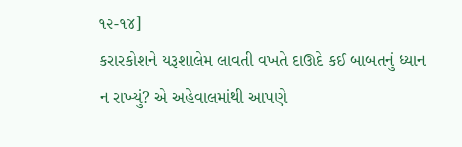૧૨-૧૪]
કરારકોશને યરૂશાલેમ લાવતી વખતે દાઊદે કઈ બાબતનું ધ્યાન ન રાખ્યું? એ અહેવાલમાંથી આપણે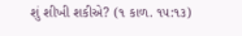શું શીખી શકીએ? (૧ કાળ. ૧૫:૧૩)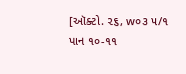[ઑક્ટો. ૨૬, w૦૩ ૫/૧ પાન ૧૦-૧૧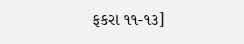ફકરા ૧૧-૧૩]